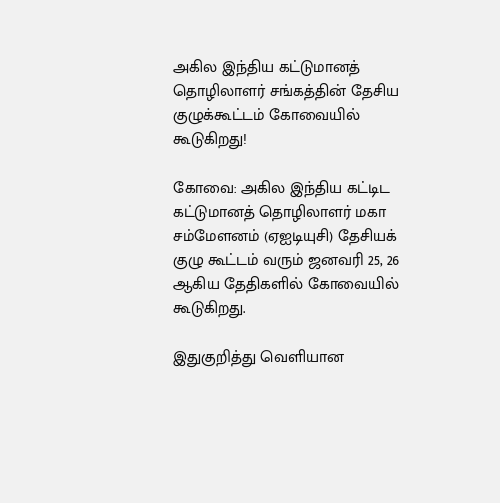அகில இந்திய கட்டுமானத் தொழிலாளர் சங்கத்தின் தேசிய குழுக்கூட்டம் கோவையில் கூடுகிறது!

கோவை: அகில இந்திய கட்டிட கட்டுமானத் தொழிலாளர் மகா சம்மேளனம் (ஏஐடியுசி) தேசியக் குழு கூட்டம் வரும் ஜனவரி 25, 26 ஆகிய தேதிகளில் கோவையில் கூடுகிறது.

இதுகுறித்து வெளியான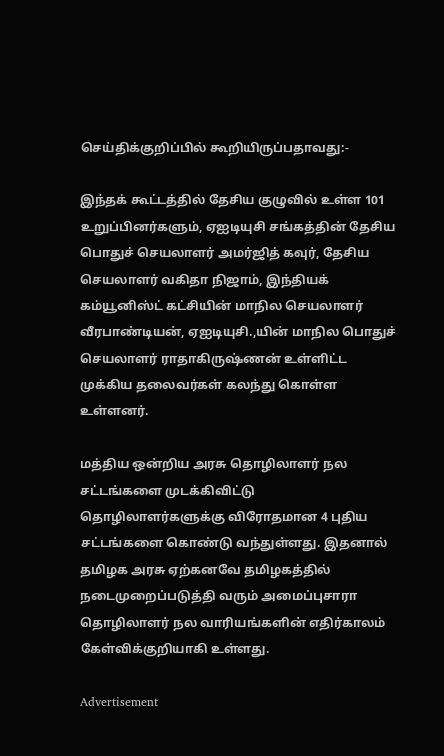செய்திக்குறிப்பில் கூறியிருப்பதாவது:-

இந்தக் கூட்டத்தில் தேசிய குழுவில் உள்ள 101 உறுப்பினர்களும், ஏஐடியுசி சங்கத்தின் தேசிய பொதுச் செயலாளர் அமர்ஜித் கவுர், தேசிய செயலாளர் வகிதா நிஜாம், இந்தியக் கம்யூனிஸ்ட் கட்சியின் மாநில செயலாளர் வீரபாண்டியன், ஏஐடியுசி.,யின் மாநில பொதுச் செயலாளர் ராதாகிருஷ்ணன் உள்ளிட்ட முக்கிய தலைவர்கள் கலந்து கொள்ள உள்ளனர்.

மத்திய ஒன்றிய அரசு தொழிலாளர் நல சட்டங்களை முடக்கிவிட்டு தொழிலாளர்களுக்கு விரோதமான 4 புதிய சட்டங்களை கொண்டு வந்துள்ளது. இதனால் தமிழக அரசு ஏற்கனவே தமிழகத்தில் நடைமுறைப்படுத்தி வரும் அமைப்புசாரா தொழிலாளர் நல வாரியங்களின் எதிர்காலம் கேள்விக்குறியாகி உள்ளது.

Advertisement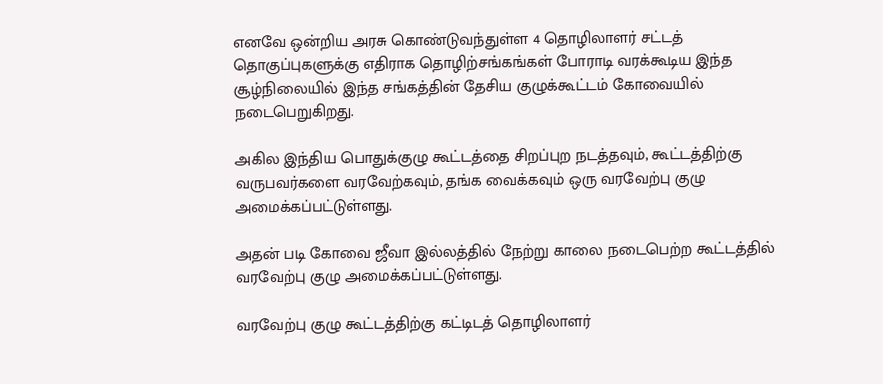எனவே ஒன்றிய அரசு கொண்டுவந்துள்ள 4 தொழிலாளர் சட்டத் தொகுப்புகளுக்கு எதிராக தொழிற்சங்கங்கள் போராடி வரக்கூடிய இந்த சூழ்நிலையில் இந்த சங்கத்தின் தேசிய குழுக்கூட்டம் கோவையில் நடைபெறுகிறது.

அகில இந்திய பொதுக்குழு கூட்டத்தை சிறப்புற நடத்தவும், கூட்டத்திற்கு வருபவர்களை வரவேற்கவும், தங்க வைக்கவும் ஒரு வரவேற்பு குழு அமைக்கப்பட்டுள்ளது.

அதன் படி கோவை ஜீவா இல்லத்தில் நேற்று காலை நடைபெற்ற கூட்டத்தில் வரவேற்பு குழு அமைக்கப்பட்டுள்ளது.

வரவேற்பு குழு கூட்டத்திற்கு கட்டிடத் தொழிலாளர்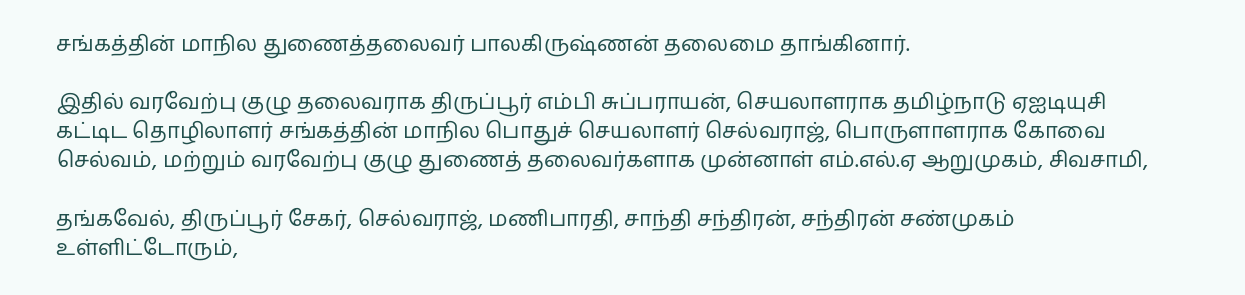சங்கத்தின் மாநில துணைத்தலைவர் பாலகிருஷ்ணன் தலைமை தாங்கினார்.

இதில் வரவேற்பு குழு தலைவராக திருப்பூர் எம்பி சுப்பராயன், செயலாளராக தமிழ்நாடு ஏஐடியுசி கட்டிட தொழிலாளர் சங்கத்தின் மாநில பொதுச் செயலாளர் செல்வராஜ், பொருளாளராக கோவை செல்வம், மற்றும் வரவேற்பு குழு துணைத் தலைவர்களாக முன்னாள் எம்.எல்.ஏ ஆறுமுகம், சிவசாமி,

தங்கவேல், திருப்பூர் சேகர், செல்வராஜ், மணிபாரதி, சாந்தி சந்திரன், சந்திரன் சண்முகம் உள்ளிட்டோரும்,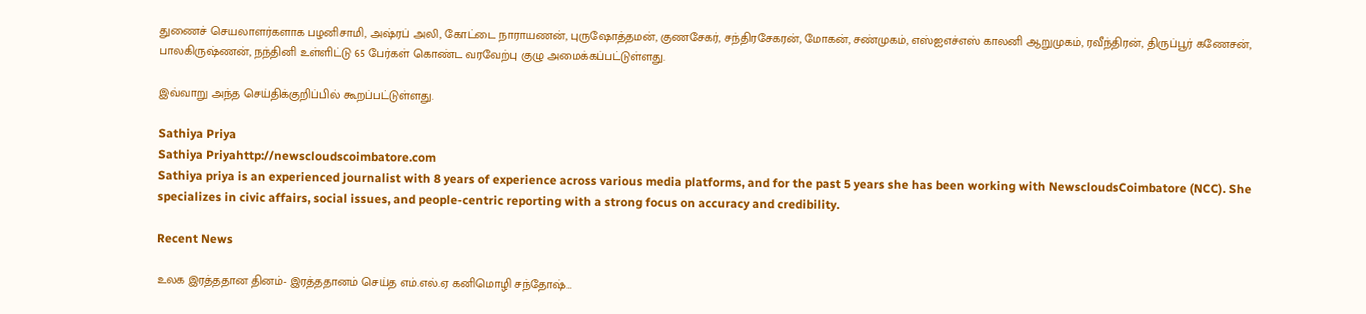துணைச் செயலாளர்களாக பழனிசாமி, அஷ்ரப் அலி, கோட்டை நாராயணன், புருஷோத்தமன், குணசேகர், சந்திரசேகரன், மோகன், சண்முகம், எஸ்ஐஎச்எஸ் காலனி ஆறுமுகம், ரவீந்திரன், திருப்பூர் கணேசன், பாலகிருஷ்ணன், நந்தினி உள்ளிட்டு 65 பேர்கள் கொண்ட வரவேற்பு குழு அமைக்கப்பட்டுள்ளது.

இவ்வாறு அந்த செய்திக்குறிப்பில் கூறப்பட்டுள்ளது.

Sathiya Priya
Sathiya Priyahttp://newscloudscoimbatore.com
Sathiya priya is an experienced journalist with 8 years of experience across various media platforms, and for the past 5 years she has been working with NewscloudsCoimbatore (NCC). She specializes in civic affairs, social issues, and people-centric reporting with a strong focus on accuracy and credibility.

Recent News

உலக இரத்ததான தினம்- இரத்ததானம் செய்த எம்.எல்.ஏ கனிமொழி சந்தோஷ்…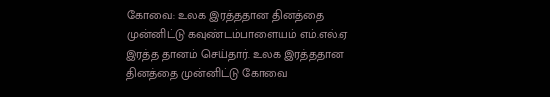கோவை: உலக இரத்ததான தினத்தை முன்னிட்டு கவுண்டம்பாளையம் எம்.எல்.ஏ இரத்த தானம் செய்தார். உலக இரத்ததான தினத்தை முன்னிட்டு கோவை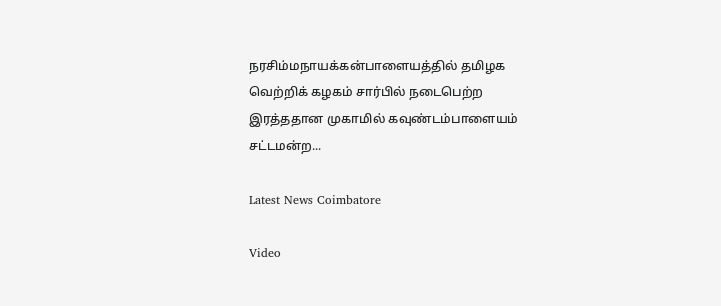நரசிம்மநாயக்கன்பாளையத்தில் தமிழக வெற்றிக் கழகம் சார்பில் நடைபெற்ற இரத்ததான முகாமில் கவுண்டம்பாளையம் சட்டமன்ற...

Latest News Coimbatore

Video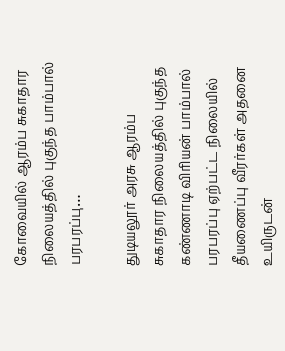கோவையில் ஆரம்ப சுகாதார நிலையத்தில் புகுந்த பாம்பால் பரபரப்பு…

துடியலூர் அரசு ஆரம்ப சுகாதார நிலையத்தில் புகுந்த கண்ணாடி விரியன் பாம்பால் பரபரப்பு ஏற்பட்ட நிலையில் தீயணைப்பு வீரர்கள் அதனை உயிருடன்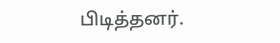பிடித்தனர்.